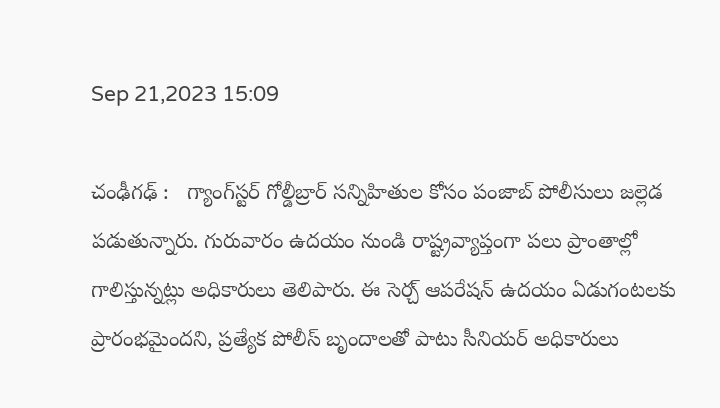Sep 21,2023 15:09

చంఢీగఢ్ :   గ్యాంగ్‌స్టర్‌ గోల్డీబ్రార్‌ సన్నిహితుల కోసం పంజాబ్‌ పోలీసులు జల్లెడ పడుతున్నారు. గురువారం ఉదయం నుండి రాష్ట్రవ్యాప్తంగా పలు ప్రాంతాల్లో గాలిస్తున్నట్లు అధికారులు తెలిపారు. ఈ సెర్చ్‌ ఆపరేషన్‌ ఉదయం ఏడుగంటలకు ప్రారంభమైందని, ప్రత్యేక పోలీస్‌ బృందాలతో పాటు సీనియర్‌ అధికారులు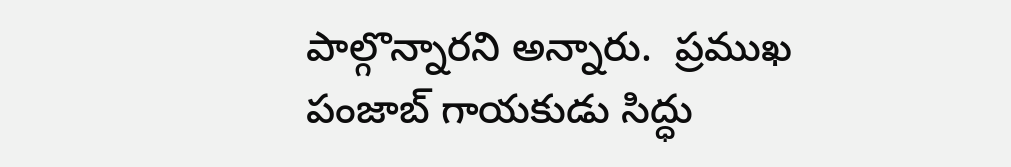పాల్గొన్నారని అన్నారు.  ప్రముఖ పంజాబ్‌ గాయకుడు సిద్ధు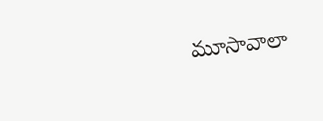మూసావాలా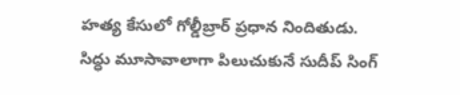హత్య కేసులో గోల్డీబ్రార్‌ ప్రధాన నిందితుడు. సిద్ధు మూసావాలాగా పిలుచుకునే సుదీప్‌ సింగ్‌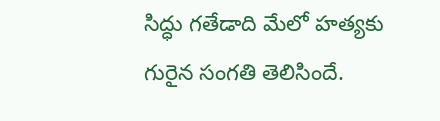సిద్ధు గతేడాది మేలో హత్యకు గురైన సంగతి తెలిసిందే.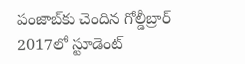పంజాబ్‌కు చెందిన గోల్డీబ్రార్‌ 2017లో స్టూడెంట్‌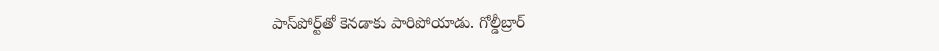పాస్‌పోర్ట్‌తో కెనడాకు పారిపోయాడు. గోల్డీబ్రార్‌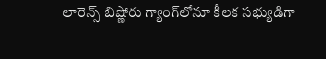లారెన్స్‌ బిష్ణోరు గ్యాంగ్‌లోనూ కీలక సభ్యుడిగా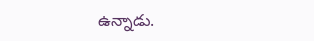ఉన్నాడు.